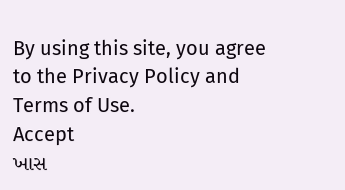By using this site, you agree to the Privacy Policy and Terms of Use.
Accept
ખાસ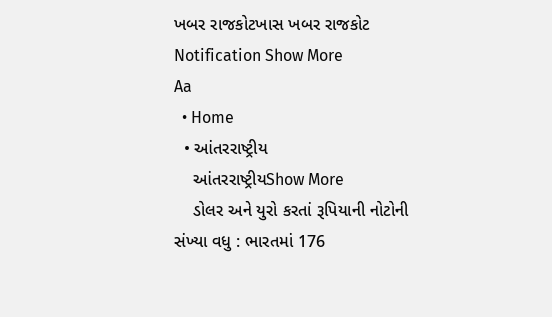ખબર રાજકોટખાસ ખબર રાજકોટ
Notification Show More
Aa
  • Home
  • આંતરરાષ્ટ્રીય
    આંતરરાષ્ટ્રીયShow More
    ડોલર અને યુરો કરતાં રૂપિયાની નોટોની સંખ્યા વધુ : ભારતમાં 176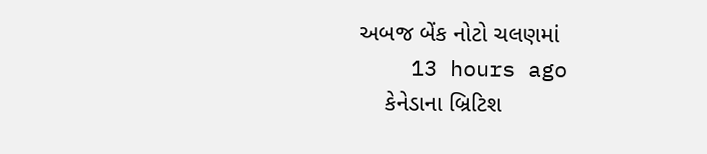અબજ બેંક નોટો ચલણમાં
    13 hours ago
    કેનેડાના બ્રિટિશ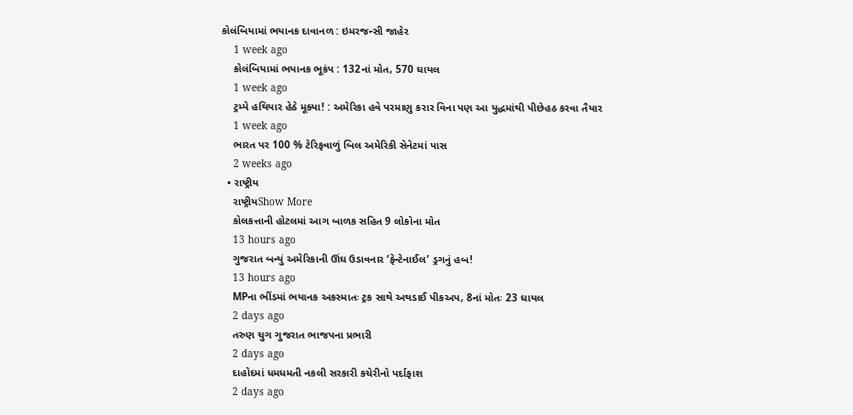કોલંબિયામાં ભયાનક દાવાનળ : ઇમરજન્સી જાહેર
    1 week ago
    કોલંબિયામાં ભયાનક ભૂકંપ : 132નાં મોત, 570 ઘાયલ
    1 week ago
    ટ્રમ્પે હથિયાર હેઠે મૂક્યા! : અમેરિકા હવે પરમાણુ કરાર વિના પણ આ યુદ્ધમાંથી પીછેહઠ કરવા તૈયાર
    1 week ago
    ભારત પર 100 % ટેરિફવાળું બિલ અમેરિકી સેનેટમાં પાસ
    2 weeks ago
  • રાષ્ટ્રીય
    રાષ્ટ્રીયShow More
    કોલકત્તાની હોટલમાં આગ બાળક સહિત 9 લોકોના મોત
    13 hours ago
    ગુજરાત બન્યું અમેરિકાની ઊંઘ ઉડાવનાર ‘ફેન્ટેનાઈલ’ ડ્રગનું હબ!
    13 hours ago
    MPના ભીંડમાં ભયાનક અકસ્માતઃ ટ્રક સાથે અથડાઈ પીકઅપ, 8નાં મોતઃ 23 ઘાયલ
    2 days ago
    તરુણ ચુગ ગુજરાત ભાજપના પ્રભારી
    2 days ago
    દાહોદમાં ધમધમતી નકલી સરકારી કચેરીનો પર્દાફાશ
    2 days ago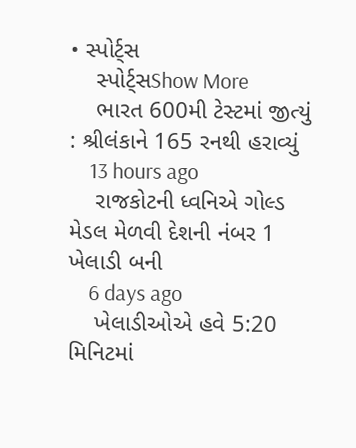• સ્પોર્ટ્સ
    સ્પોર્ટ્સShow More
    ભારત 600મી ટેસ્ટમાં જીત્યું : શ્રીલંકાને 165 રનથી હરાવ્યું
    13 hours ago
    રાજકોટની ધ્વનિએ ગોલ્ડ મેડલ મેળવી દેશની નંબર 1 ખેલાડી બની
    6 days ago
    ખેલાડીઓએ હવે 5:20 મિનિટમાં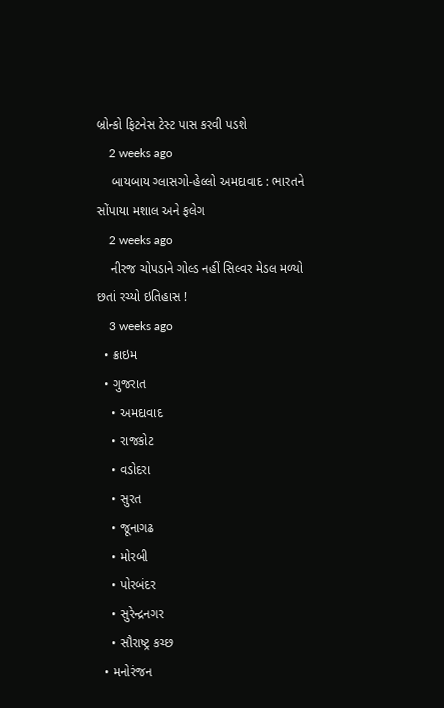બ્રોન્કો ફિટનેસ ટેસ્ટ પાસ કરવી પડશે
    2 weeks ago
    બાયબાય ગ્લાસગો-હેલ્લો અમદાવાદ : ભારતને સોંપાયા મશાલ અને ફલેગ
    2 weeks ago
    નીરજ ચોપડાને ગોલ્ડ નહીં સિલ્વર મેડલ મળ્યો છતાં રચ્યો ઇતિહાસ !
    3 weeks ago
  • ક્રાઇમ
  • ગુજરાત
    • અમદાવાદ
    • રાજકોટ
    • વડોદરા
    • સુરત
    • જૂનાગઢ
    • મોરબી
    • પોરબંદર
    • સુરેન્દ્રનગર
    • સૌરાષ્ટ્ર કચ્છ
  • મનોરંજન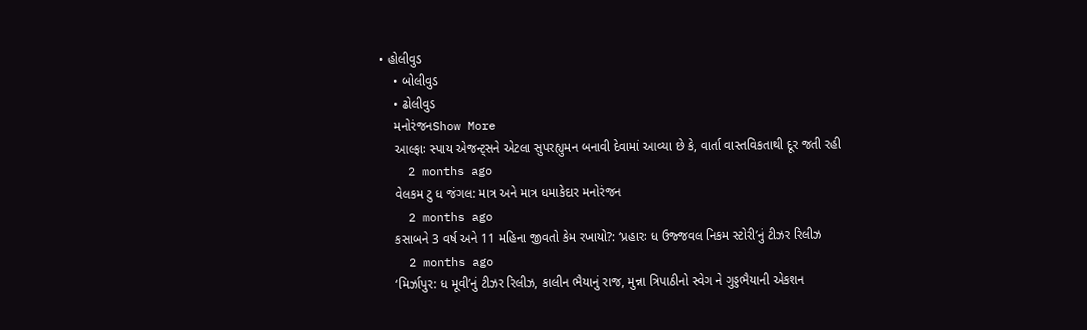• હોલીવુડ
    • બોલીવુડ
    • ઢોલીવુડ
    મનોરંજનShow More
    આલ્ફાઃ સ્પાય એજન્ટ્સને એટલા સુપરહ્યુમન બનાવી દેવામાં આવ્યા છે કે, વાર્તા વાસ્તવિકતાથી દૂર જતી રહી
    2 months ago
    વેલકમ ટુ ધ જંગલ: માત્ર અને માત્ર ધમાકેદાર મનોરંજન
    2 months ago
    કસાબને 3 વર્ષ અને 11 મહિના જીવતો કેમ રખાયો?: ‘પ્રહારઃ ધ ઉજ્જવલ નિકમ સ્ટોરી’નું ટીઝર રિલીઝ
    2 months ago
    ‘મિર્ઝાપુર: ધ મૂવી’નું ટીઝર રિલીઝ, કાલીન ભૈયાનું રાજ, મુન્ના ત્રિપાઠીનો સ્વેગ ને ગુડ્ડભૈયાની એકશન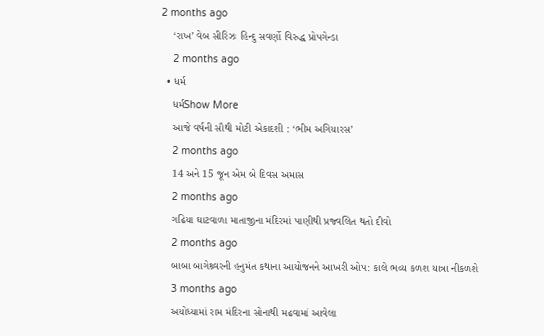2 months ago
    ‘રાખ’ વેબ સીરિઝઃ હિન્દુ સવર્ણો વિરુદ્ધ પ્રોપગેન્ડા
    2 months ago
  • ધર્મ
    ધર્મShow More
    આજે વર્ષની સૌથી મોટી એકાદશી : ‘ભીમ અગિયારસ’
    2 months ago
    14 અને 15 જૂન એમ બે દિવસ અમાસ
    2 months ago
    ગઢિયા ઘાટવાળા માતાજીના મંદિરમાં પાણીથી પ્રજ્વલિત થતો દીવો
    2 months ago
    બાબા બાગેશ્ર્વરની હનુમંત કથાના આયોજનને આખરી ઓપ: કાલે ભવ્ય કળશ યાત્રા નીકળશે
    3 months ago
    અયોધ્યામાં રામ મંદિરના સોનાથી મઢવામાં આવેલા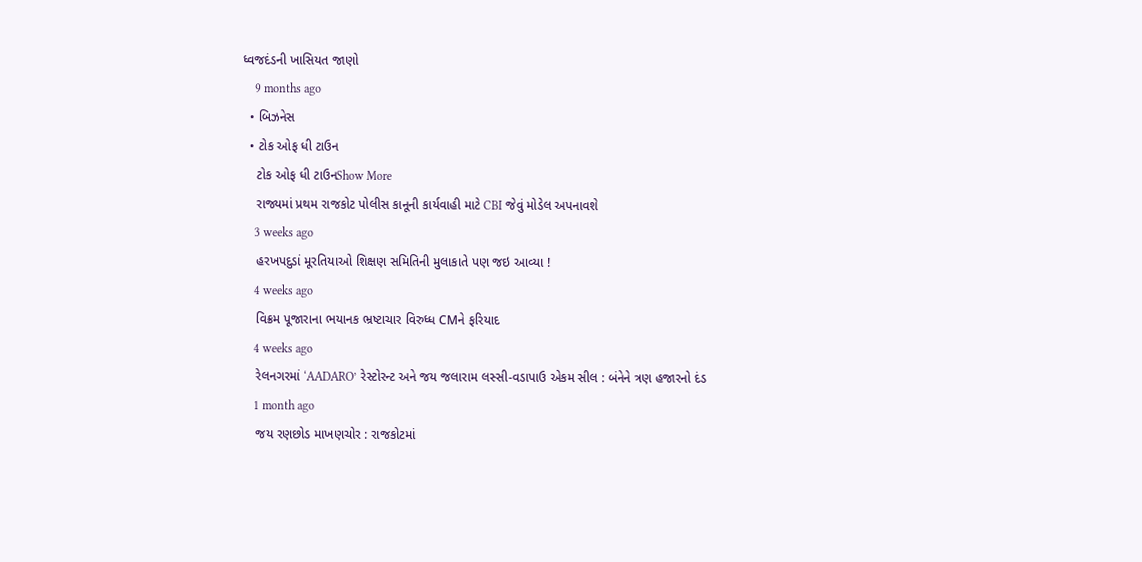ધ્વજદંડની ખાસિયત જાણો
    9 months ago
  • બિઝનેસ
  • ટોક ઓફ ધી ટાઉન
    ટોક ઓફ ધી ટાઉનShow More
    રાજ્યમાં પ્રથમ રાજકોટ પોલીસ કાનૂની કાર્યવાહી માટે CBI જેવું મોડેલ અપનાવશે
    3 weeks ago
    હરખપદુડાં મૂરતિયાઓ શિક્ષણ સમિતિની મુલાકાતે પણ જઇ આવ્યા !
    4 weeks ago
    વિક્રમ પૂજારાના ભયાનક ભ્રષ્ટાચાર વિરુધ્ધ CMને ફરિયાદ
    4 weeks ago
    રેલનગરમાં ‘AADARO’ રેસ્ટોરન્ટ અને જય જલારામ લસ્સી-વડાપાઉ એકમ સીલ : બંનેને ત્રણ હજારનો દંડ
    1 month ago
    જય રણછોડ માખણચોર : રાજકોટમાં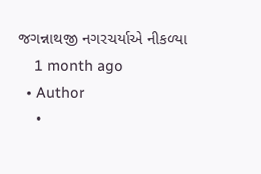જગન્નાથજી નગરચર્યાએ નીકળ્યા
    1 month ago
  • Author
    •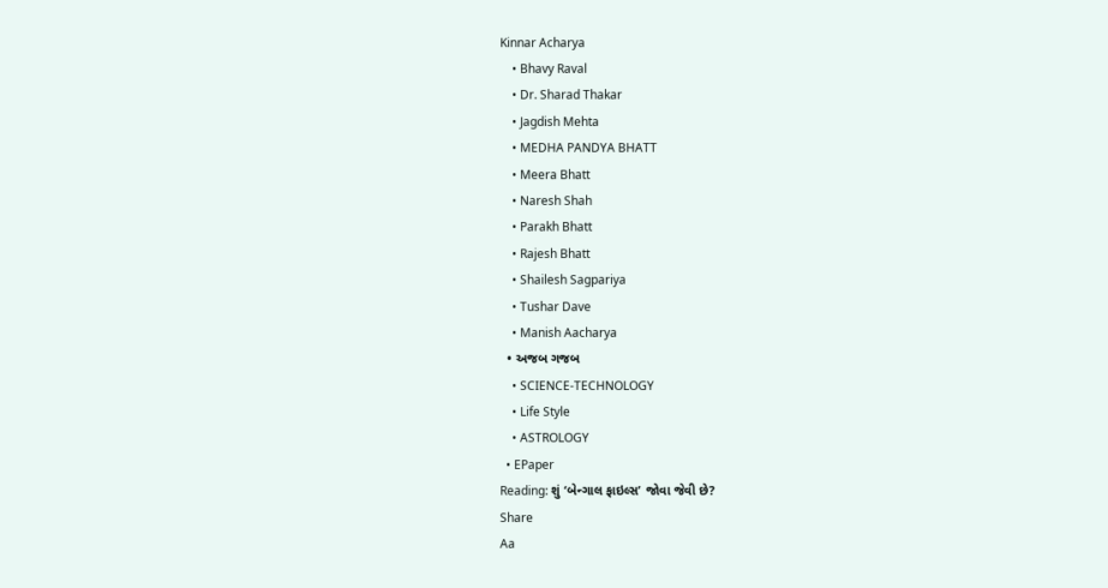Kinnar Acharya
    • Bhavy Raval
    • Dr. Sharad Thakar
    • Jagdish Mehta
    • MEDHA PANDYA BHATT
    • Meera Bhatt
    • Naresh Shah
    • Parakh Bhatt
    • Rajesh Bhatt
    • Shailesh Sagpariya
    • Tushar Dave
    • Manish Aacharya
  • અજબ ગજબ
    • SCIENCE-TECHNOLOGY
    • Life Style
    • ASTROLOGY
  • EPaper
Reading: શું ‘બેન્ગાલ ફાઇલ્સ’ જોવા જેવી છે?
Share
Aa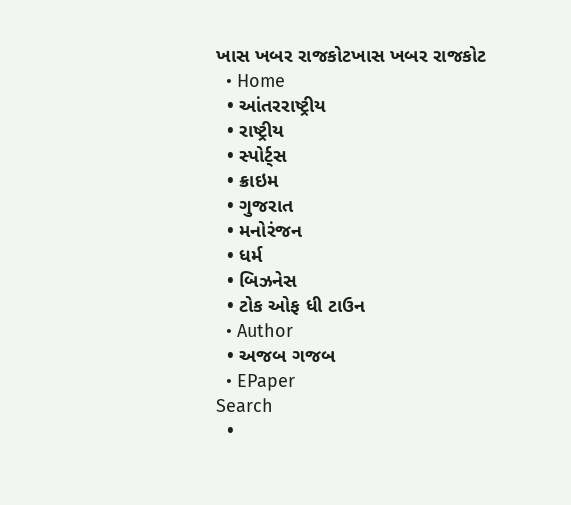ખાસ ખબર રાજકોટખાસ ખબર રાજકોટ
  • Home
  • આંતરરાષ્ટ્રીય
  • રાષ્ટ્રીય
  • સ્પોર્ટ્સ
  • ક્રાઇમ
  • ગુજરાત
  • મનોરંજન
  • ધર્મ
  • બિઝનેસ
  • ટોક ઓફ ધી ટાઉન
  • Author
  • અજબ ગજબ
  • EPaper
Search
  •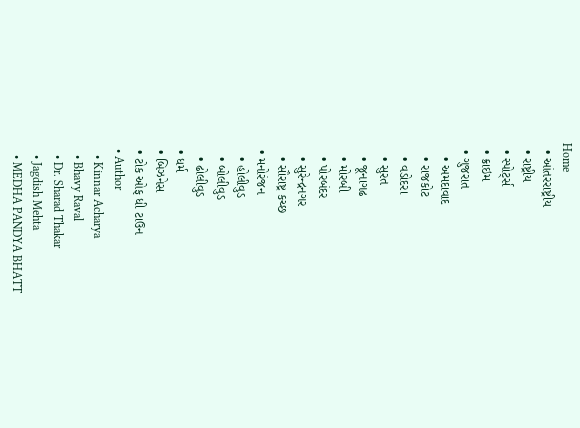Home
  • આંતરરાષ્ટ્રીય
  • રાષ્ટ્રીય
  • સ્પોર્ટ્સ
  • ક્રાઇમ
  • ગુજરાત
    • અમદાવાદ
    • રાજકોટ
    • વડોદરા
    • સુરત
    • જૂનાગઢ
    • મોરબી
    • પોરબંદર
    • સુરેન્દ્રનગર
    • સૌરાષ્ટ્ર કચ્છ
  • મનોરંજન
    • હોલીવુડ
    • બોલીવુડ
    • ઢોલીવુડ
  • ધર્મ
  • બિઝનેસ
  • ટોક ઓફ ધી ટાઉન
  • Author
    • Kinnar Acharya
    • Bhavy Raval
    • Dr. Sharad Thakar
    • Jagdish Mehta
    • MEDHA PANDYA BHATT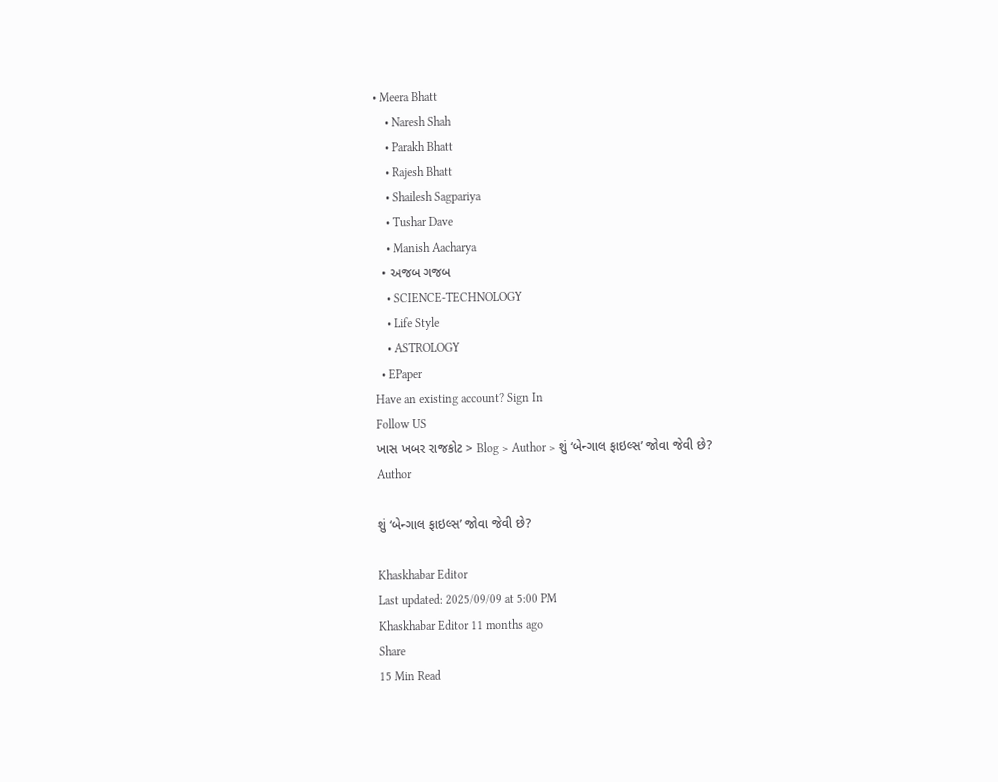• Meera Bhatt
    • Naresh Shah
    • Parakh Bhatt
    • Rajesh Bhatt
    • Shailesh Sagpariya
    • Tushar Dave
    • Manish Aacharya
  • અજબ ગજબ
    • SCIENCE-TECHNOLOGY
    • Life Style
    • ASTROLOGY
  • EPaper
Have an existing account? Sign In
Follow US
ખાસ ખબર રાજકોટ > Blog > Author > શું ‘બેન્ગાલ ફાઇલ્સ’ જોવા જેવી છે?
Author

શું ‘બેન્ગાલ ફાઇલ્સ’ જોવા જેવી છે?

Khaskhabar Editor
Last updated: 2025/09/09 at 5:00 PM
Khaskhabar Editor 11 months ago
Share
15 Min Read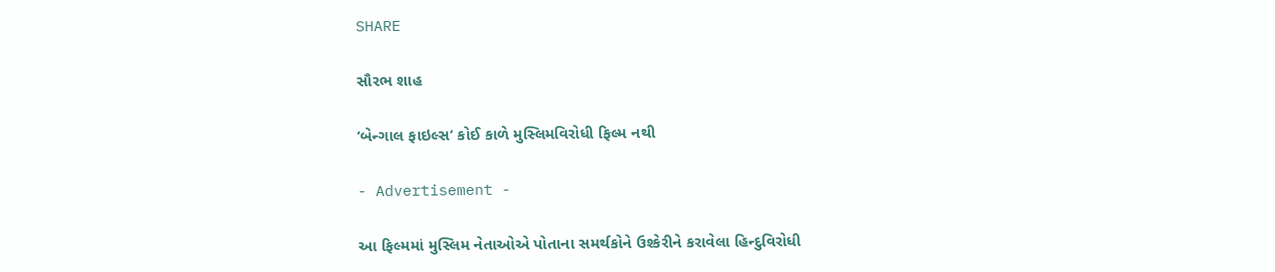SHARE

સૌરભ શાહ

‘બેન્ગાલ ફાઇલ્સ’ કોઈ કાળે મુસ્લિમવિરોધી ફિલ્મ નથી

- Advertisement -

આ ફિલ્મમાં મુસ્લિમ નેતાઓએ પોતાના સમર્થકોને ઉશ્કેરીને કરાવેલા હિન્દુવિરોધી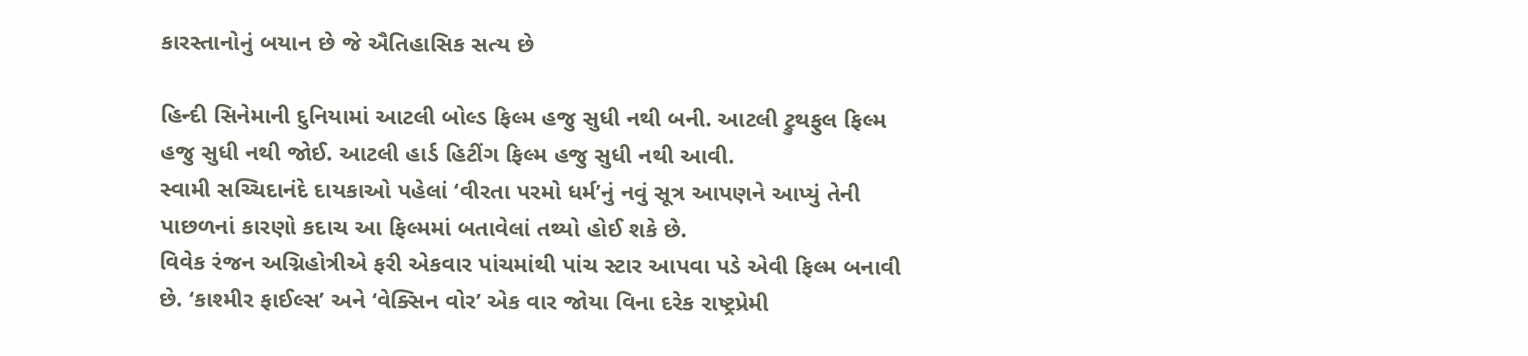કારસ્તાનોનું બયાન છે જે ઐતિહાસિક સત્ય છે

હિન્દી સિનેમાની દુનિયામાં આટલી બોલ્ડ ફિલ્મ હજુ સુધી નથી બની. આટલી ટ્રુથફુલ ફિલ્મ હજુ સુધી નથી જોઈ. આટલી હાર્ડ હિટીંગ ફિલ્મ હજુ સુધી નથી આવી.
સ્વામી સચ્ચિદાનંદે દાયકાઓ પહેલાં ‘વીરતા પરમો ધર્મ’નું નવું સૂત્ર આપણને આપ્યું તેની પાછળનાં કારણો કદાચ આ ફિલ્મમાં બતાવેલાં તથ્યો હોઈ શકે છે.
વિવેક રંજન અગ્નિહોત્રીએ ફરી એકવાર પાંચમાંથી પાંચ સ્ટાર આપવા પડે એવી ફિલ્મ બનાવી છે. ‘કાશ્મીર ફાઈલ્સ’ અને ‘વેક્સિન વોર’ એક વાર જોયા વિના દરેક રાષ્ટ્રપ્રેમી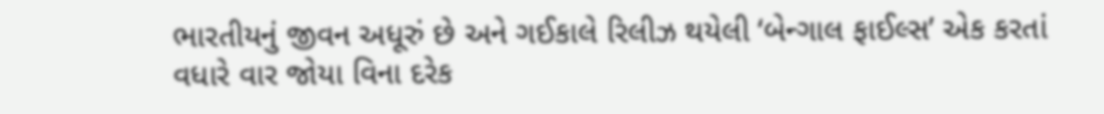ભારતીયનું જીવન અધૂરું છે અને ગઈકાલે રિલીઝ થયેલી ‘બેન્ગાલ ફાઈલ્સ’ એક કરતાં વધારે વાર જોયા વિના દરેક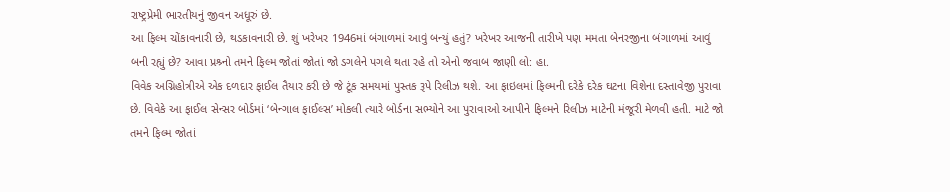રાષ્ટ્રપ્રેમી ભારતીયનું જીવન અધૂરું છે.
આ ફિલ્મ ચોંકાવનારી છે, થડકાવનારી છે. શું ખરેખર 1946માં બંગાળમાં આવું બન્યું હતું? ખરેખર આજની તારીખે પણ મમતા બેનરજીના બંગાળમાં આવું બની રહ્યું છે? આવા પ્રશ્ર્નો તમને ફિલ્મ જોતાં જોતાં જો ડગલેને પગલે થતા રહે તો એનો જવાબ જાણી લો: હા.
વિવેક અગ્નિહોત્રીએ એક દળદાર ફાઈલ તૈયાર કરી છે જે ટૂંક સમયમાં પુસ્તક રૂપે રિલીઝ થશે. આ ફાઇલમાં ફિલ્મની દરેકે દરેક ઘટના વિશેના દસ્તાવેજી પુરાવા છે. વિવેકે આ ફાઈલ સેન્સર બોર્ડમાં ‘બેન્ગાલ ફાઈલ્સ’ મોકલી ત્યારે બોર્ડના સભ્યોને આ પુરાવાઓ આપીને ફિલ્મને રિલીઝ માટેની મંજૂરી મેળવી હતી. માટે જો તમને ફિલ્મ જોતાં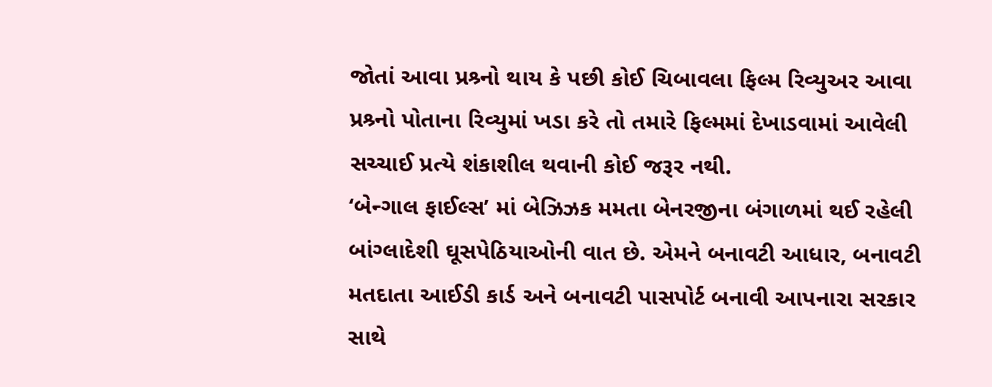જોતાં આવા પ્રશ્ર્નો થાય કે પછી કોઈ ચિબાવલા ફિલ્મ રિવ્યુઅર આવા પ્રશ્ર્નો પોતાના રિવ્યુમાં ખડા કરે તો તમારે ફિલ્મમાં દેખાડવામાં આવેલી સચ્ચાઈ પ્રત્યે શંકાશીલ થવાની કોઈ જરૂર નથી.
‘બેન્ગાલ ફાઈલ્સ’ માં બેઝિઝક મમતા બેનરજીના બંગાળમાં થઈ રહેલી બાંગ્લાદેશી ઘૂસપેઠિયાઓની વાત છે. એમને બનાવટી આધાર, બનાવટી મતદાતા આઈડી કાર્ડ અને બનાવટી પાસપોર્ટ બનાવી આપનારા સરકાર સાથે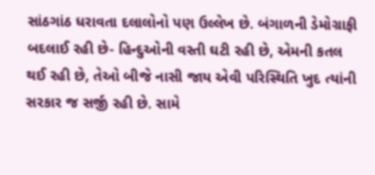સાંઠગાંઠ ધરાવતા દલાલોનો પણ ઉલ્લેખ છે. બંગાળની ડેમોગ્રાફી બદલાઈ રહી છે- હિન્દુઓની વસ્તી ઘટી રહી છે, એમની કતલ થઈ રહી છે, તેઓ બીજે નાસી જાય એવી પરિસ્થિતિ ખુદ ત્યાંની સરકાર જ સર્જી રહી છે. સામે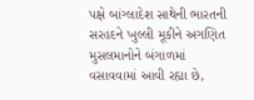પક્ષે બાંગ્લાદેશ સાથેની ભારતની સરહદને ખુલ્લી મૂકીને અગણિત મુસલમાનોને બંગાળમાં વસાવવામાં આવી રહ્યા છે,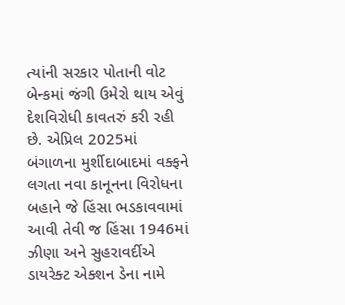ત્યાંની સરકાર પોતાની વોટ બેન્કમાં જંગી ઉમેરો થાય એવું દેશવિરોધી કાવતરું કરી રહી છે. એપ્રિલ 2025માં બંગાળના મુર્શીદાબાદમાં વક્ફને લગતા નવા કાનૂનના વિરોધના બહાને જે હિંસા ભડકાવવામાં આવી તેવી જ હિંસા 1946માં ઝીણા અને સુહરાવર્દીએ ડાયરેક્ટ એક્શન ડેના નામે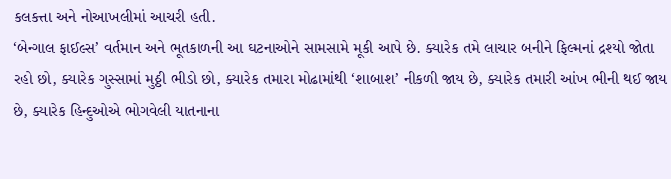કલકત્તા અને નોઆખલીમાં આચરી હતી.
‘બેન્ગાલ ફાઈલ્સ’ વર્તમાન અને ભૂતકાળની આ ઘટનાઓને સામસામે મૂકી આપે છે. ક્યારેક તમે લાચાર બનીને ફિલ્મનાં દ્રશ્યો જોતા રહો છો, ક્યારેક ગુસ્સામાં મુઠ્ઠી ભીડો છો, ક્યારેક તમારા મોઢામાંથી ‘શાબાશ’ નીકળી જાય છે, ક્યારેક તમારી આંખ ભીની થઈ જાય છે, ક્યારેક હિન્દુઓએ ભોગવેલી યાતનાના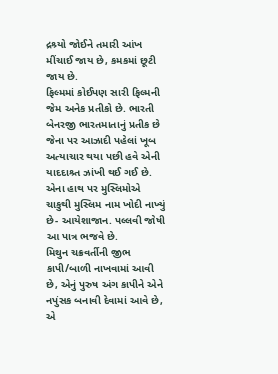દ્રશ્ર્યો જોઈને તમારી આંખ મીંચાઈ જાય છે, કમકમાં છૂટી જાય છે.
ફિલ્મમાં કોઈપણ સારી ફિલ્મની જેમ અનેક પ્રતીકો છે. ભારતી બેનરજી ભારતમાતાનું પ્રતીક છે જેના પર આઝાદી પહેલાં ખૂબ અત્યાચાર થયા પછી હવે એની યાદદાશ્ર્ત ઝાંખી થઈ ગઈ છે. એના હાથ પર મુસ્લિમોએ ચાકુથી મુસ્લિમ નામ ખોદી નાખ્યું છે- આયેશાજાન. પલ્લવી જોષી આ પાત્ર ભજવે છે.
મિથુન ચક્રવર્તીની જીભ કાપી/બાળી નાખવામાં આવી છે, એનું પુરુષ અંગ કાપીને એને નપુંસક બનાવી દેવામાં આવે છે, એ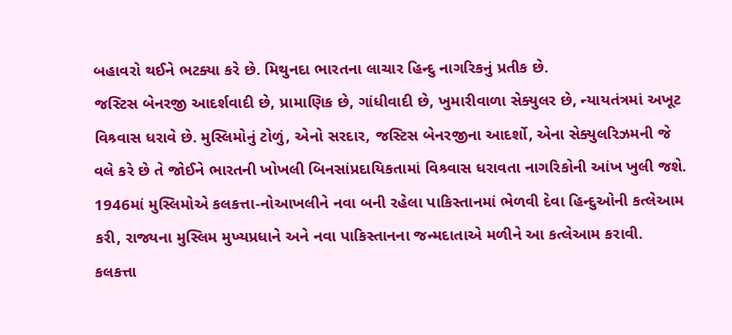બહાવરો થઈને ભટક્યા કરે છે. મિથુનદા ભારતના લાચાર હિન્દુ નાગરિકનું પ્રતીક છે.
જસ્ટિસ બેનરજી આદર્શવાદી છે, પ્રામાણિક છે, ગાંધીવાદી છે, ખુમારીવાળા સેક્યુલર છે, ન્યાયતંત્રમાં અખૂટ વિશ્ર્વાસ ધરાવે છે. મુસ્લિમોનું ટોળું, એનો સરદાર, જસ્ટિસ બેનરજીના આદર્શો, એના સેક્યુલરિઝમની જે વલે કરે છે તે જોઈને ભારતની ખોખલી બિનસાંપ્રદાયિકતામાં વિશ્ર્વાસ ધરાવતા નાગરિકોની આંખ ખુલી જશે.
1946માં મુસ્લિમોએ કલકત્તા-નોઆખલીને નવા બની રહેલા પાકિસ્તાનમાં ભેળવી દેવા હિન્દુઓની કત્લેઆમ કરી, રાજ્યના મુસ્લિમ મુખ્યપ્રધાને અને નવા પાકિસ્તાનના જન્મદાતાએ મળીને આ કત્લેઆમ કરાવી. કલકત્તા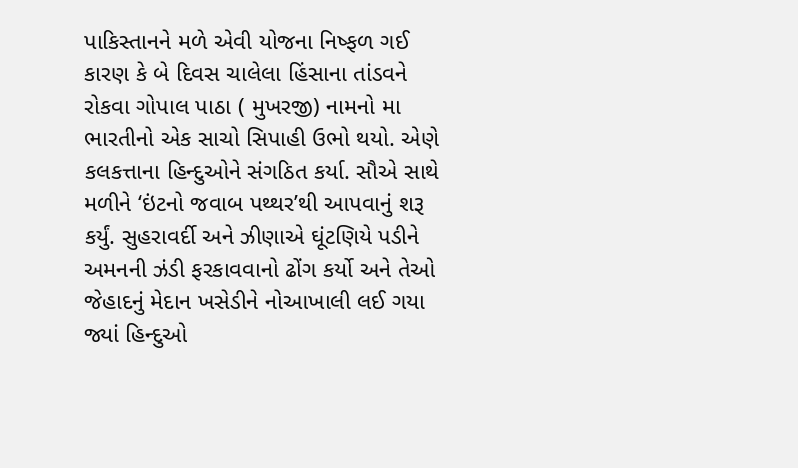પાકિસ્તાનને મળે એવી યોજના નિષ્ફળ ગઈ કારણ કે બે દિવસ ચાલેલા હિંસાના તાંડવને રોકવા ગોપાલ પાઠા ( મુખરજી) નામનો મા ભારતીનો એક સાચો સિપાહી ઉભો થયો. એણે કલકત્તાના હિન્દુઓને સંગઠિત કર્યા. સૌએ સાથે મળીને ‘ઇંટનો જવાબ પથ્થર’થી આપવાનું શરૂ કર્યું. સુહરાવર્દી અને ઝીણાએ ઘૂંટણિયે પડીને અમનની ઝંડી ફરકાવવાનો ઢોંગ કર્યો અને તેઓ જેહાદનું મેદાન ખસેડીને નોઆખાલી લઈ ગયા જ્યાં હિન્દુઓ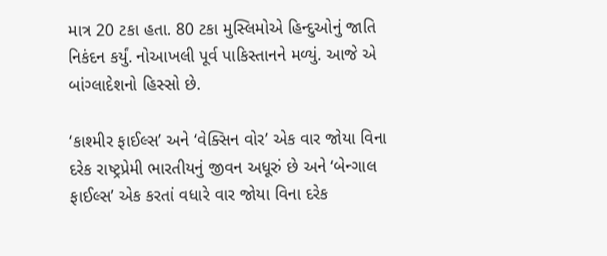માત્ર 20 ટકા હતા. 80 ટકા મુસ્લિમોએ હિન્દુઓનું જાતિ નિકંદન કર્યું. નોઆખલી પૂર્વ પાકિસ્તાનને મળ્યું. આજે એ બાંગ્લાદેશનો હિસ્સો છે.

‘કાશ્મીર ફાઈલ્સ’ અને ‘વેક્સિન વોર’ એક વાર જોયા વિના દરેક રાષ્ટ્રપ્રેમી ભારતીયનું જીવન અધૂરું છે અને ‘બેન્ગાલ ફાઈલ્સ’ એક કરતાં વધારે વાર જોયા વિના દરેક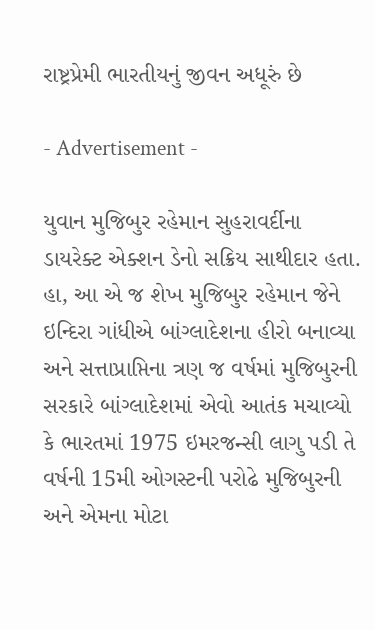રાષ્ટ્રપ્રેમી ભારતીયનું જીવન અધૂરું છે

- Advertisement -

યુવાન મુજિબુર રહેમાન સુહરાવર્દીના ડાયરેક્ટ એક્શન ડેનો સક્રિય સાથીદાર હતા. હા, આ એ જ શેખ મુજિબુર રહેમાન જેને ઇન્દિરા ગાંધીએ બાંગ્લાદેશના હીરો બનાવ્યા અને સત્તાપ્રાપ્તિના ત્રણ જ વર્ષમાં મુજિબુરની સરકારે બાંગ્લાદેશમાં એવો આતંક મચાવ્યો કે ભારતમાં 1975 ઇમરજન્સી લાગુ પડી તે વર્ષની 15મી ઓગસ્ટની પરોઢે મુજિબુરની અને એમના મોટા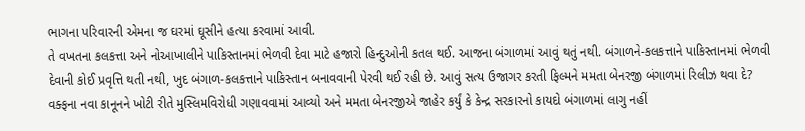ભાગના પરિવારની એમના જ ઘરમાં ઘૂસીને હત્યા કરવામાં આવી.
તે વખતના કલકત્તા અને નોઆખાલીને પાકિસ્તાનમાં ભેળવી દેવા માટે હજારો હિન્દુઓની કતલ થઈ. આજના બંગાળમાં આવું થતું નથી. બંગાળને-કલકત્તાને પાકિસ્તાનમાં ભેળવી દેવાની કોઈ પ્રવૃત્તિ થતી નથી, ખુદ બંગાળ-કલકત્તાને પાકિસ્તાન બનાવવાની પેરવી થઈ રહી છે. આવું સત્ય ઉજાગર કરતી ફિલ્મને મમતા બેનરજી બંગાળમાં રિલીઝ થવા દે?
વક્ફના નવા કાનૂનને ખોટી રીતે મુસ્લિમવિરોધી ગણાવવામાં આવ્યો અને મમતા બેનરજીએ જાહેર કર્યું કે કેન્દ્ર સરકારનો કાયદો બંગાળમાં લાગુ નહીં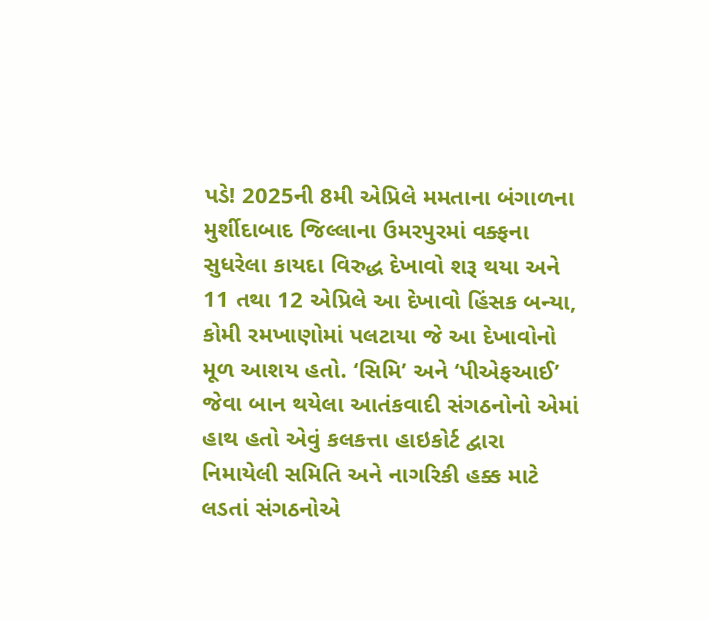પડે! 2025ની 8મી એપ્રિલે મમતાના બંગાળના મુર્શીદાબાદ જિલ્લાના ઉમરપુરમાં વક્ફના સુધરેલા કાયદા વિરુદ્ધ દેખાવો શરૂ થયા અને 11 તથા 12 એપ્રિલે આ દેખાવો હિંસક બન્યા, કોમી રમખાણોમાં પલટાયા જે આ દેખાવોનો મૂળ આશય હતો. ‘સિમિ’ અને ‘પીએફઆઈ’ જેવા બાન થયેલા આતંકવાદી સંગઠનોનો એમાં હાથ હતો એવું કલકત્તા હાઇકોર્ટ દ્વારા નિમાયેલી સમિતિ અને નાગરિકી હક્ક માટે લડતાં સંગઠનોએ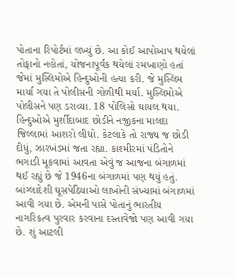પોતાના રિપોર્ટમાં લખ્યું છે. આ કોઈ આપોઆપ થયેલાં તોફાનો નહોતાં, યોજનાપૂર્વક થયેલાં રમખાણો હતાં જેમાં મુસ્લિમોએ હિન્દુઓની હત્યા કરી. જે મુસ્લિમ માર્યા ગયા તે પોલીસની ગોળીથી મર્યા. મુસ્લિમોએ પોલીસને પણ ડરાવ્યા. 18 પોલિસો ઘાયલ થયા. હિન્દુઓએ મુર્શીદાબાદ છોડીને નજીકના માલદા જિલ્લામાં આશરો લીધો. કેટલાકે તો રાજ્ય જ છોડી દીધું, ઝારખંડમાં જતા રહ્યા. કાશ્મીરમાં પંડિતોને ભગાડી મૂકવામાં આવતા એવું જ આજના બંગાળમાં થઈ રહ્યું છે જે 1946ના બંગાળમાં પણ થયું હતું.
બાંગ્લાદેશી ઘૂસપેઠિયાઓ લાખોની સંખ્યામાં બંગાળમાં આવી ગયા છે. એમની પાસે પોતાનું ભારતીય નાગરિકત્વ પુરવાર કરવાના દસ્તાવેજો પણ આવી ગયા છે. શું આટલી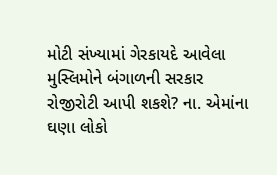મોટી સંખ્યામાં ગેરકાયદે આવેલા મુસ્લિમોને બંગાળની સરકાર રોજીરોટી આપી શકશે? ના. એમાંના ઘણા લોકો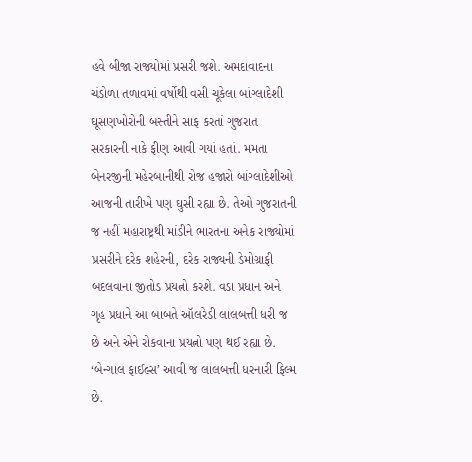હવે બીજા રાજ્યોમાં પ્રસરી જશે. અમદાવાદના ચંડોળા તળાવમાં વર્ષોથી વસી ચૂકેલા બાંગ્લાદેશી ઘૂસણખોરોની બસ્તીને સાફ કરતાં ગુજરાત સરકારની નાકે ફીણ આવી ગયાં હતાં. મમતા બેનરજીની મહેરબાનીથી રોજ હજારો બાંગ્લાદેશીઓ આજની તારીખે પણ ઘુસી રહ્યા છે. તેઓ ગુજરાતની જ નહીં મહારાષ્ટ્રથી માંડીને ભારતના અનેક રાજ્યોમાં પ્રસરીને દરેક શહેરની, દરેક રાજ્યની ડેમોગ્રાફી બદલવાના જીતોડ પ્રયત્નો કરશે. વડા પ્રધાન અને ગૃહ પ્રધાને આ બાબતે ઑલરેડી લાલબત્તી ધરી જ છે અને એને રોકવાના પ્રયત્નો પણ થઈ રહ્યા છે.
‘બેન્ગાલ ફાઈલ્સ’ આવી જ લાલબત્તી ધરનારી ફિલ્મ છે.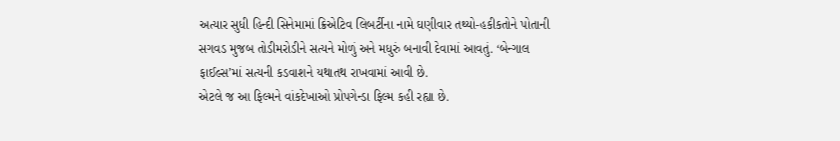અત્યાર સુધી હિન્દી સિનેમામાં ક્રિએટિવ લિબર્ટીના નામે ઘણીવાર તથ્યો-હકીકતોને પોતાની સગવડ મુજબ તોડીમરોડીને સત્યને મોળું અને મધુરું બનાવી દેવામાં આવતું. ‘બેન્ગાલ ફાઈલ્સ’માં સત્યની કડવાશને યથાતથ રાખવામાં આવી છે.
એટલે જ આ ફિલ્મને વાંકદેખાઓ પ્રોપગેન્ડા ફિલ્મ કહી રહ્યા છે.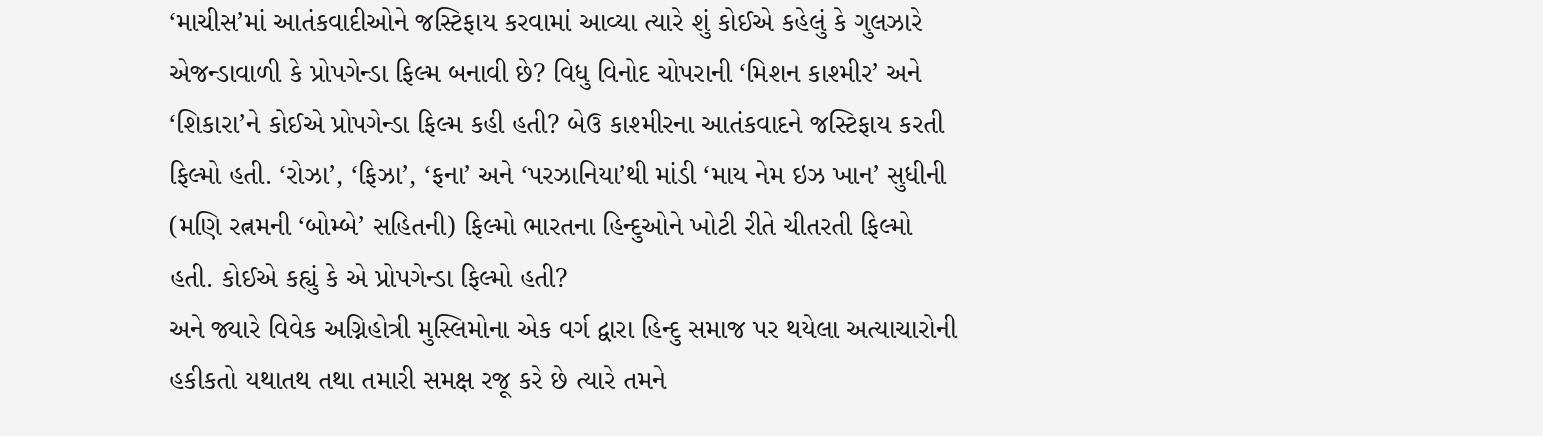‘માચીસ’માં આતંકવાદીઓને જસ્ટિફાય કરવામાં આવ્યા ત્યારે શું કોઈએ કહેલું કે ગુલઝારે એજન્ડાવાળી કે પ્રોપગેન્ડા ફિલ્મ બનાવી છે? વિધુ વિનોદ ચોપરાની ‘મિશન કાશ્મીર’ અને ‘શિકારા’ને કોઈએ પ્રોપગેન્ડા ફિલ્મ કહી હતી? બેઉ કાશ્મીરના આતંકવાદને જસ્ટિફાય કરતી ફિલ્મો હતી. ‘રોઝા’, ‘ફિઝા’, ‘ફના’ અને ‘પરઝાનિયા’થી માંડી ‘માય નેમ ઇઝ ખાન’ સુધીની (મણિ રત્નમની ‘બોમ્બે’ સહિતની) ફિલ્મો ભારતના હિન્દુઓને ખોટી રીતે ચીતરતી ફિલ્મો હતી. કોઈએ કહ્યું કે એ પ્રોપગેન્ડા ફિલ્મો હતી?
અને જ્યારે વિવેક અગ્નિહોત્રી મુસ્લિમોના એક વર્ગ દ્વારા હિન્દુ સમાજ પર થયેલા અત્યાચારોની હકીકતો યથાતથ તથા તમારી સમક્ષ રજૂ કરે છે ત્યારે તમને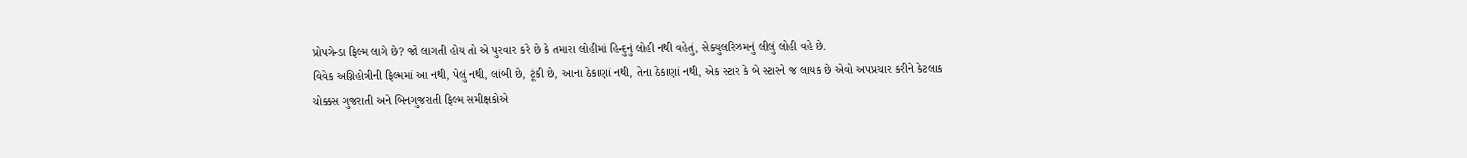પ્રોપગેન્ડા ફિલ્મ લાગે છે? જો લાગતી હોય તો એ પુરવાર કરે છે કે તમારા લોહીમાં હિન્દુનું લોહી નથી વહેતું, સેક્યુલરિઝમનું લીલું લોહી વહે છે.
વિવેક અગ્નિહોત્રીની ફિલ્મમાં આ નથી, પેલું નથી, લાંબી છે, ટૂંકી છે, આના ઠેકાણાં નથી, તેના ઠેકાણાં નથી, એક સ્ટાર કે બે સ્ટારને જ લાયક છે એવો અપપ્રચાર કરીને કેટલાક ચોક્કસ ગુજરાતી અને બિનગુજરાતી ફિલ્મ સમીક્ષકોએ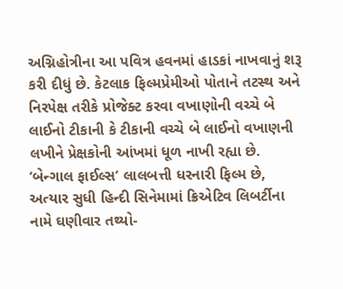અગ્નિહોત્રીના આ પવિત્ર હવનમાં હાડકાં નાખવાનું શરૂ કરી દીધું છે. કેટલાક ફિલ્મપ્રેમીઓ પોતાને તટસ્થ અને નિરપેક્ષ તરીકે પ્રોજેક્ટ કરવા વખાણોની વચ્ચે બે લાઈનો ટીકાની કે ટીકાની વચ્ચે બે લાઈનો વખાણની લખીને પ્રેક્ષકોની આંખમાં ધૂળ નાખી રહ્યા છે.
‘બેન્ગાલ ફાઈલ્સ’ લાલબત્તી ધરનારી ફિલ્મ છે, અત્યાર સુધી હિન્દી સિનેમામાં ક્રિએટિવ લિબર્ટીના નામે ઘણીવાર તથ્યો-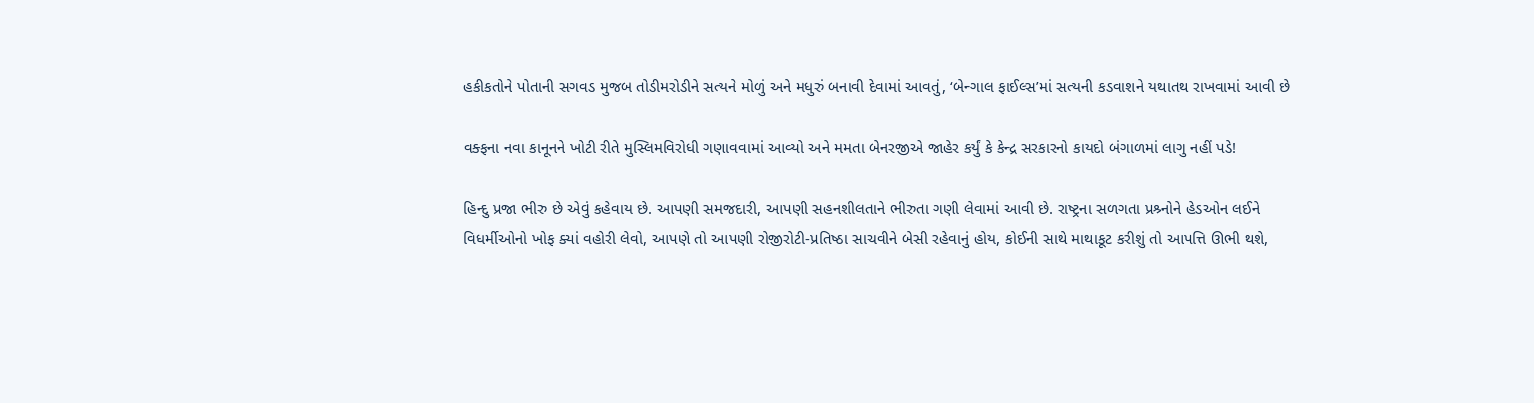હકીકતોને પોતાની સગવડ મુજબ તોડીમરોડીને સત્યને મોળું અને મધુરું બનાવી દેવામાં આવતું, ‘બેન્ગાલ ફાઈલ્સ’માં સત્યની કડવાશને યથાતથ રાખવામાં આવી છે

વક્ફના નવા કાનૂનને ખોટી રીતે મુસ્લિમવિરોધી ગણાવવામાં આવ્યો અને મમતા બેનરજીએ જાહેર કર્યું કે કેન્દ્ર સરકારનો કાયદો બંગાળમાં લાગુ નહીં પડે!

હિન્દુ પ્રજા ભીરુ છે એવું કહેવાય છે. આપણી સમજદારી, આપણી સહનશીલતાને ભીરુતા ગણી લેવામાં આવી છે. રાષ્ટ્રના સળગતા પ્રશ્ર્નોને હેડઓન લઈને વિધર્મીઓનો ખોફ ક્યાં વહોરી લેવો, આપણે તો આપણી રોજીરોટી-પ્રતિષ્ઠા સાચવીને બેસી રહેવાનું હોય, કોઈની સાથે માથાકૂટ કરીશું તો આપત્તિ ઊભી થશે,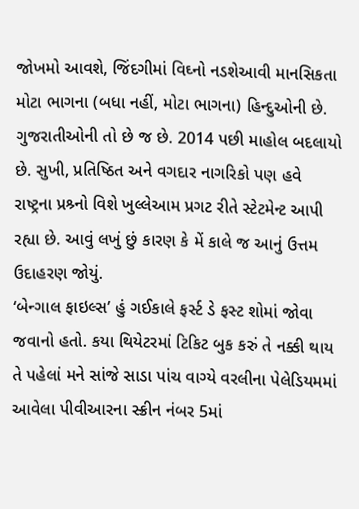જોખમો આવશે, જિંદગીમાં વિઘ્નો નડશેઆવી માનસિકતા મોટા ભાગના (બધા નહીં, મોટા ભાગના) હિન્દુઓની છે. ગુજરાતીઓની તો છે જ છે. 2014 પછી માહોલ બદલાયો છે. સુખી, પ્રતિષ્ઠિત અને વગદાર નાગરિકો પણ હવે રાષ્ટ્રના પ્રશ્ર્નો વિશે ખુલ્લેઆમ પ્રગટ રીતે સ્ટેટમેન્ટ આપી રહ્યા છે. આવું લખું છું કારણ કે મેં કાલે જ આનું ઉત્તમ ઉદાહરણ જોયું.
‘બેન્ગાલ ફાઇલ્સ’ હું ગઈકાલે ફર્સ્ટ ડે ફસ્ટ શોમાં જોવા જવાનો હતો. કયા થિયેટરમાં ટિકિટ બુક કરું તે નક્કી થાય તે પહેલાં મને સાંજે સાડા પાંચ વાગ્યે વરલીના પેલેડિયમમાં આવેલા પીવીઆરના સ્ક્રીન નંબર 5માં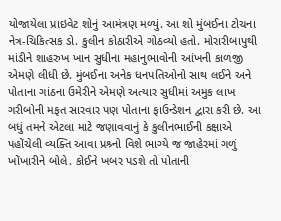યોજાયેલા પ્રાઇવેટ શોનું આમંત્રણ મળ્યું. આ શો મુંબઈના ટોચના નેત્ર-ચિકિત્સક ડો. કુલીન કોઠારીએ ગોઠવ્યો હતો. મોરારીબાપુથી માંડીને શાહરુખ ખાન સુધીના મહાનુભાવોની આંખની કાળજી એમણે લીધી છે. મુંબઈના અનેક ધનપતિઓનો સાથ લઈને અને પોતાના ગાંઠના ઉમેરીને એમણે અત્યાર સુધીમાં અમુક લાખ ગરીબોની મફત સારવાર પણ પોતાના ફાઉન્ડેશન દ્વારા કરી છે. આ બધું તમને એટલા માટે જણાવવાનું કે કુલીનભાઈની કક્ષાએ પહોંચેલી વ્યક્તિ આવા પ્રશ્ર્નો વિશે ભાગ્યે જ જાહેરમાં ગળું ખોંખારીને બોલે. કોઈને ખબર પડશે તો પોતાની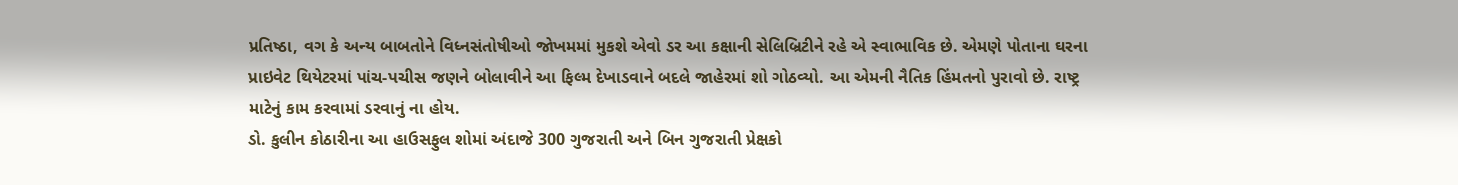પ્રતિષ્ઠા, વગ કે અન્ય બાબતોને વિધ્નસંતોષીઓ જોખમમાં મુકશે એવો ડર આ કક્ષાની સેલિબ્રિટીને રહે એ સ્વાભાવિક છે. એમણે પોતાના ઘરના પ્રાઇવેટ થિયેટરમાં પાંચ-પચીસ જણને બોલાવીને આ ફિલ્મ દેખાડવાને બદલે જાહેરમાં શો ગોઠવ્યો. આ એમની નૈતિક હિંમતનો પુરાવો છે. રાષ્ટ્ર માટેનું કામ કરવામાં ડરવાનું ના હોય.
ડો. કુલીન કોઠારીના આ હાઉસફુલ શોમાં અંદાજે 300 ગુજરાતી અને બિન ગુજરાતી પ્રેક્ષકો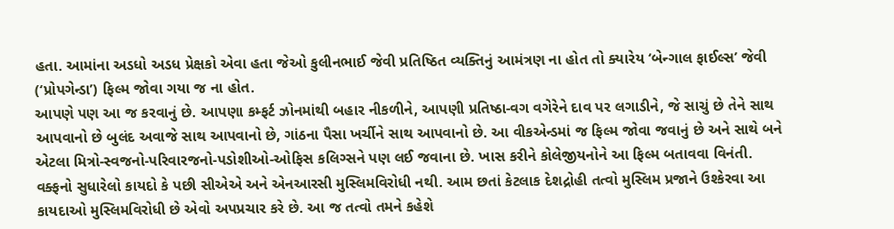હતા. આમાંના અડધો અડધ પ્રેક્ષકો એવા હતા જેઓ કુલીનભાઈ જેવી પ્રતિષ્ઠિત વ્યક્તિનું આમંત્રણ ના હોત તો ક્યારેય ‘બેન્ગાલ ફાઈલ્સ’ જેવી (‘પ્રોપગેન્ડા’) ફિલ્મ જોવા ગયા જ ના હોત.
આપણે પણ આ જ કરવાનું છે. આપણા કમ્ફર્ટ ઝોનમાંથી બહાર નીકળીને, આપણી પ્રતિષ્ઠા-વગ વગેરેને દાવ પર લગાડીને, જે સાચું છે તેને સાથ આપવાનો છે બુલંદ અવાજે સાથ આપવાનો છે, ગાંઠના પૈસા ખર્ચીને સાથ આપવાનો છે. આ વીકએન્ડમાં જ ફિલ્મ જોવા જવાનું છે અને સાથે બને એટલા મિત્રો-સ્વજનો-પરિવારજનો-પડોશીઓ-ઓફિસ કલિગ્સને પણ લઈ જવાના છે. ખાસ કરીને કોલેજીયનોને આ ફિલ્મ બતાવવા વિનંતી.
વક્ફનો સુધારેલો કાયદો કે પછી સીએએ અને એનઆરસી મુસ્લિમવિરોધી નથી. આમ છતાં કેટલાક દેશદ્રોહી તત્વો મુસ્લિમ પ્રજાને ઉશ્કેરવા આ કાયદાઓ મુસ્લિમવિરોધી છે એવો અપપ્રચાર કરે છે. આ જ તત્વો તમને કહેશે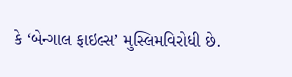કે ‘બેન્ગાલ ફાઇલ્સ’ મુસ્લિમવિરોધી છે.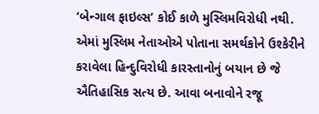‘બેન્ગાલ ફાઇલ્સ’ કોઈ કાળે મુસ્લિમવિરોધી નથી. એમાં મુસ્લિમ નેતાઓએ પોતાના સમર્થકોને ઉશ્કેરીને કરાવેલા હિન્દુવિરોધી કારસ્તાનોનું બયાન છે જે ઐતિહાસિક સત્ય છે. આવા બનાવોને રજૂ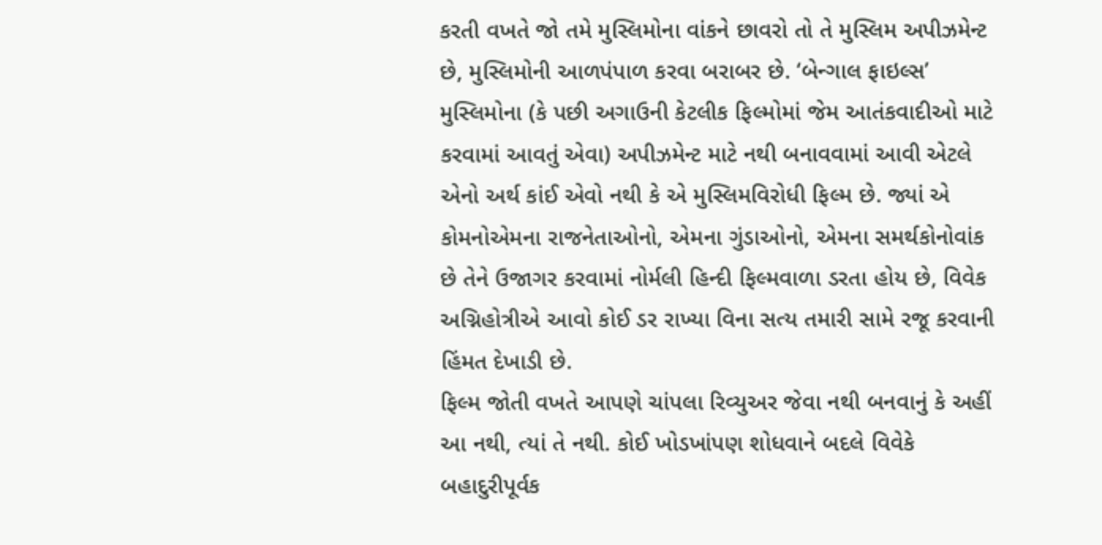કરતી વખતે જો તમે મુસ્લિમોના વાંકને છાવરો તો તે મુસ્લિમ અપીઝમેન્ટ છે, મુસ્લિમોની આળપંપાળ કરવા બરાબર છે. ‘બેન્ગાલ ફાઇલ્સ’ મુસ્લિમોના (કે પછી અગાઉની કેટલીક ફિલ્મોમાં જેમ આતંકવાદીઓ માટે કરવામાં આવતું એવા) અપીઝમેન્ટ માટે નથી બનાવવામાં આવી એટલે એનો અર્થ કાંઈ એવો નથી કે એ મુસ્લિમવિરોધી ફિલ્મ છે. જ્યાં એ કોમનોએમના રાજનેતાઓનો, એમના ગુંડાઓનો, એમના સમર્થકોનોવાંક છે તેને ઉજાગર કરવામાં નોર્મલી હિન્દી ફિલ્મવાળા ડરતા હોય છે, વિવેક અગ્નિહોત્રીએ આવો કોઈ ડર રાખ્યા વિના સત્ય તમારી સામે રજૂ કરવાની હિંમત દેખાડી છે.
ફિલ્મ જોતી વખતે આપણે ચાંપલા રિવ્યુઅર જેવા નથી બનવાનું કે અહીં આ નથી, ત્યાં તે નથી. કોઈ ખોડખાંપણ શોધવાને બદલે વિવેકે બહાદુરીપૂર્વક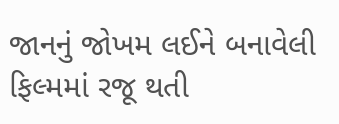જાનનું જોખમ લઈને બનાવેલી ફિલ્મમાં રજૂ થતી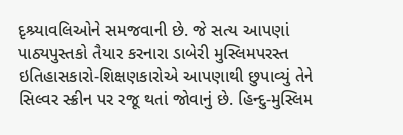દૃશ્ર્યાવલિઓને સમજવાની છે. જે સત્ય આપણાં પાઠ્યપુસ્તકો તૈયાર કરનારા ડાબેરી મુસ્લિમપરસ્ત ઇતિહાસકારો-શિક્ષણકારોએ આપણાથી છુપાવ્યું તેને સિલ્વર સ્ક્રીન પર રજૂ થતાં જોવાનું છે. હિન્દુ-મુસ્લિમ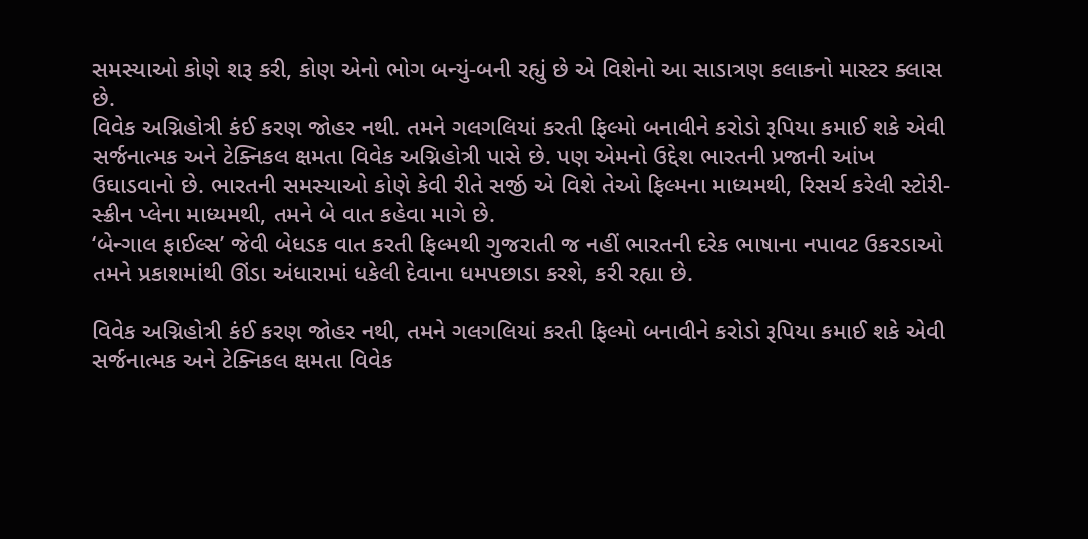સમસ્યાઓ કોણે શરૂ કરી, કોણ એનો ભોગ બન્યું-બની રહ્યું છે એ વિશેનો આ સાડાત્રણ કલાકનો માસ્ટર ક્લાસ છે.
વિવેક અગ્નિહોત્રી કંઈ કરણ જોહર નથી. તમને ગલગલિયાં કરતી ફિલ્મો બનાવીને કરોડો રૂપિયા કમાઈ શકે એવી સર્જનાત્મક અને ટેક્નિકલ ક્ષમતા વિવેક અગ્નિહોત્રી પાસે છે. પણ એમનો ઉદ્દેશ ભારતની પ્રજાની આંખ ઉઘાડવાનો છે. ભારતની સમસ્યાઓ કોણે કેવી રીતે સર્જી એ વિશે તેઓ ફિલ્મના માધ્યમથી, રિસર્ચ કરેલી સ્ટોરી-સ્ક્રીન પ્લેના માધ્યમથી, તમને બે વાત કહેવા માગે છે.
‘બેન્ગાલ ફાઈલ્સ’ જેવી બેધડક વાત કરતી ફિલ્મથી ગુજરાતી જ નહીં ભારતની દરેક ભાષાના નપાવટ ઉકરડાઓ તમને પ્રકાશમાંથી ઊંડા અંધારામાં ધકેલી દેવાના ધમપછાડા કરશે, કરી રહ્યા છે.

વિવેક અગ્નિહોત્રી કંઈ કરણ જોહર નથી, તમને ગલગલિયાં કરતી ફિલ્મો બનાવીને કરોડો રૂપિયા કમાઈ શકે એવી સર્જનાત્મક અને ટેક્નિકલ ક્ષમતા વિવેક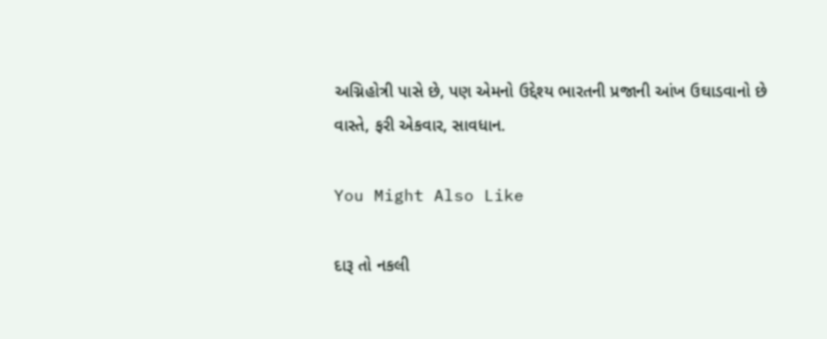અગ્નિહોત્રી પાસે છે, પણ એમનો ઉદ્દેશ્ય ભારતની પ્રજાની આંખ ઉઘાડવાનો છે
વાસ્તે, ફરી એકવાર, સાવધાન.

You Might Also Like

દારૂ તો નકલી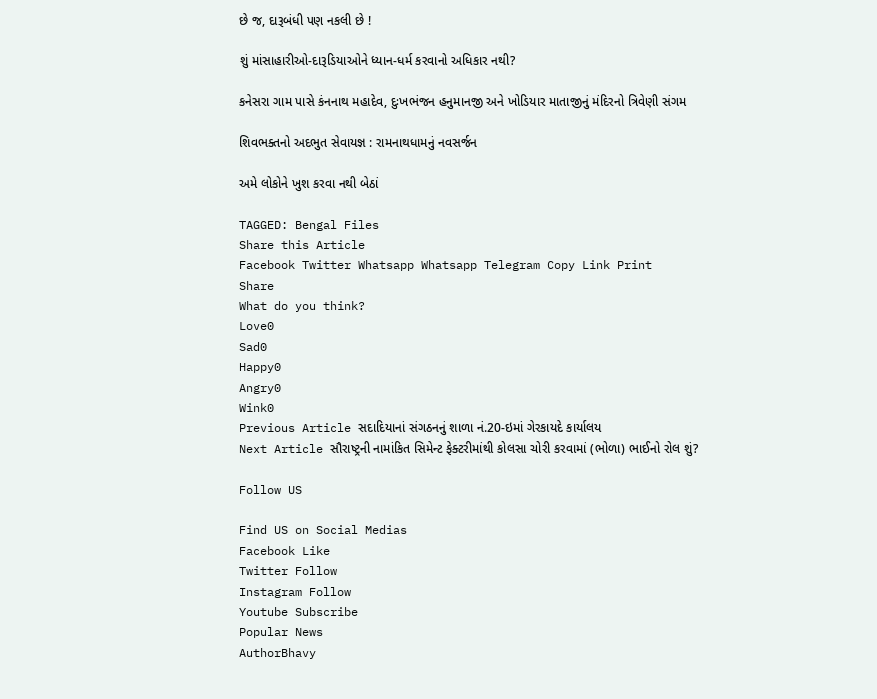છે જ, દારૂબંધી પણ નકલી છે !

શું માંસાહારીઓ-દારૂડિયાઓને ધ્યાન-ધર્મ કરવાનો અધિકાર નથી?

કનેસરા ગામ પાસે કંનનાથ મહાદેવ, દુઃખભંજન હનુમાનજી અને ખોડિયાર માતાજીનું મંદિરનો ત્રિવેણી સંગમ

શિવભક્તનો અદભુત સેવાયજ્ઞ : રામનાથધામનું નવસર્જન

અમે લોકોને ખુશ કરવા નથી બેઠાં

TAGGED: Bengal Files
Share this Article
Facebook Twitter Whatsapp Whatsapp Telegram Copy Link Print
Share
What do you think?
Love0
Sad0
Happy0
Angry0
Wink0
Previous Article સદાદિયાનાં સંગઠનનું શાળા નં.20-ઇમાં ગેરકાયદે કાર્યાલય
Next Article સૌરાષ્ટ્રની નામાંકિત સિમેન્ટ ફેક્ટરીમાંથી કોલસા ચોરી કરવામાં (ભોળા) ભાઈનો રોલ શું?

Follow US

Find US on Social Medias
Facebook Like
Twitter Follow
Instagram Follow
Youtube Subscribe
Popular News
AuthorBhavy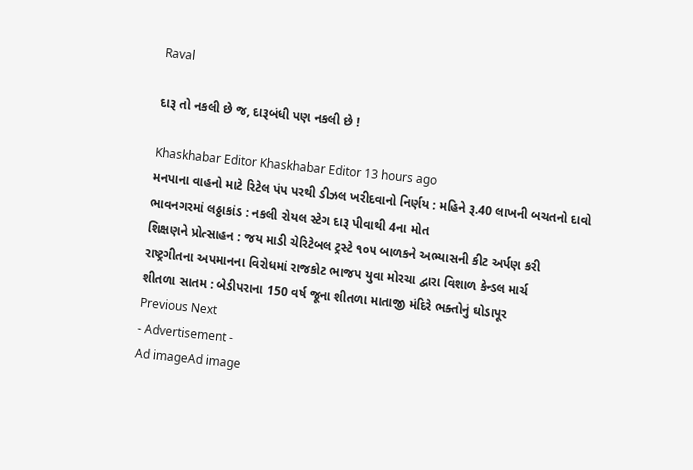Raval

દારૂ તો નકલી છે જ, દારૂબંધી પણ નકલી છે !

Khaskhabar Editor Khaskhabar Editor 13 hours ago
મનપાના વાહનો માટે રિટેલ પંપ પરથી ડીઝલ ખરીદવાનો નિર્ણય : મહિને રૂ.40 લાખની બચતનો દાવો
ભાવનગરમાં લઠ્ઠાકાંડ : નકલી રોયલ સ્ટેગ દારૂ પીવાથી 4ના મોત
શિક્ષણને પ્રોત્સાહન : જય માડી ચેરિટેબલ ટ્રસ્ટે ૧૦૫ બાળકને અભ્યાસની કીટ અર્પણ કરી
રાષ્ટ્રગીતના અપમાનના વિરોધમાં રાજકોટ ભાજપ યુવા મોરચા દ્વારા વિશાળ કેન્ડલ માર્ચ
શીતળા સાતમ : બેડીપરાના 150 વર્ષ જૂના શીતળા માતાજી મંદિરે ભક્તોનું ઘોડાપૂર
Previous Next
- Advertisement -
Ad imageAd image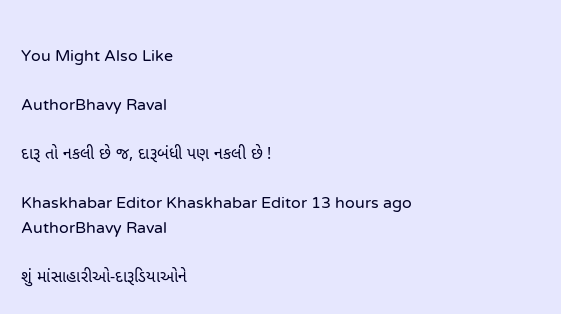You Might Also Like

AuthorBhavy Raval

દારૂ તો નકલી છે જ, દારૂબંધી પણ નકલી છે !

Khaskhabar Editor Khaskhabar Editor 13 hours ago
AuthorBhavy Raval

શું માંસાહારીઓ-દારૂડિયાઓને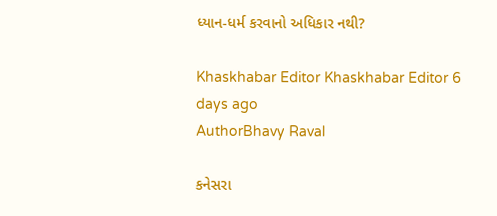ધ્યાન-ધર્મ કરવાનો અધિકાર નથી?

Khaskhabar Editor Khaskhabar Editor 6 days ago
AuthorBhavy Raval

કનેસરા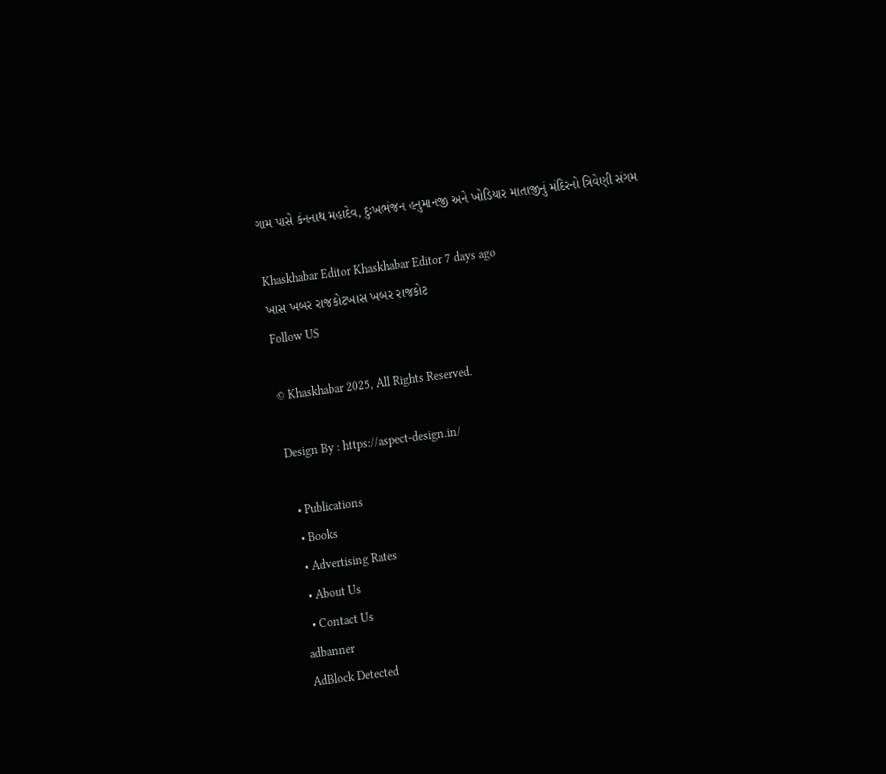ગામ પાસે કંનનાથ મહાદેવ, દુઃખભંજન હનુમાનજી અને ખોડિયાર માતાજીનું મંદિરનો ત્રિવેણી સંગમ

Khaskhabar Editor Khaskhabar Editor 7 days ago
ખાસ ખબર રાજકોટખાસ ખબર રાજકોટ
Follow US

© Khaskhabar 2025, All Rights Reserved.

Design By : https://aspect-design.in/

  • Publications
  • Books
  • Advertising Rates
  • About Us
  • Contact Us
adbanner
AdBlock Detected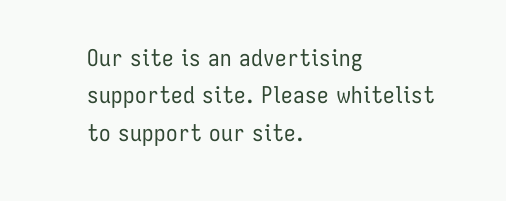Our site is an advertising supported site. Please whitelist to support our site.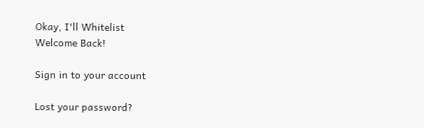Okay, I'll Whitelist
Welcome Back!

Sign in to your account

Lost your password?